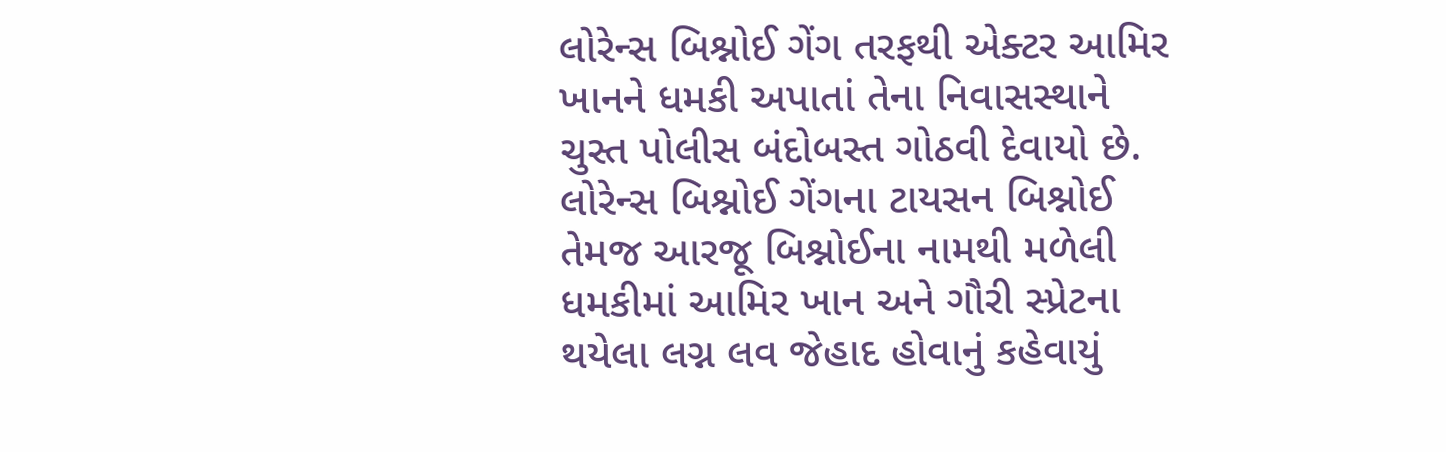લોરેન્સ બિશ્નોઈ ગેંગ તરફથી એક્ટર આમિર ખાનને ધમકી અપાતાં તેના નિવાસસ્થાને ચુસ્ત પોલીસ બંદોબસ્ત ગોઠવી દેવાયો છે. લોરેન્સ બિશ્નોઈ ગેંગના ટાયસન બિશ્નોઈ તેમજ આરજૂ બિશ્નોઈના નામથી મળેલી ધમકીમાં આમિર ખાન અને ગૌરી સ્પ્રેટના થયેલા લગ્ન લવ જેહાદ હોવાનું કહેવાયું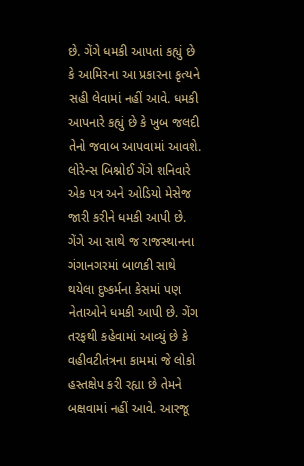છે. ગેંગે ધમકી આપતાં કહ્યું છે કે આમિરના આ પ્રકારના કૃત્યને સહી લેવામાં નહીં આવે. ધમકી આપનારે કહ્યું છે કે ખુબ જલદી તેનો જવાબ આપવામાં આવશે. લોરેન્સ બિશ્નોઈ ગેંગે શનિવારે એક પત્ર અને ઓડિયો મેસેજ જારી કરીને ધમકી આપી છે.
ગેંગે આ સાથે જ રાજસ્થાનના ગંગાનગરમાં બાળકી સાથે થયેલા દુષ્કર્મના કેસમાં પણ નેતાઓને ધમકી આપી છે. ગેંગ તરફથી કહેવામાં આવ્યું છે કે વહીવટીતંત્રના કામમાં જે લોકો હસ્તક્ષેપ કરી રહ્યા છે તેમને બક્ષવામાં નહીં આવે. આરજૂ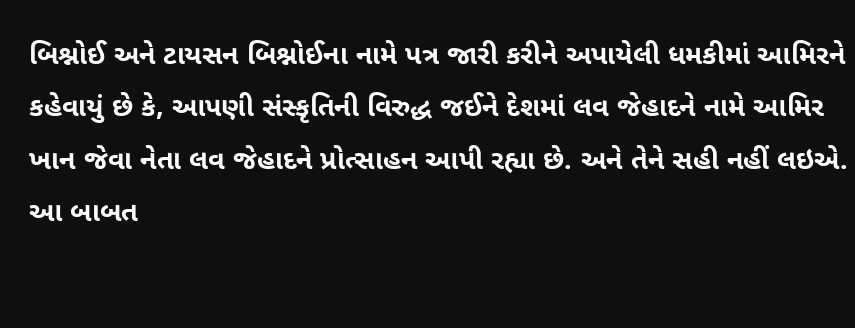બિશ્નોઈ અને ટાયસન બિશ્નોઈના નામે પત્ર જારી કરીને અપાયેલી ધમકીમાં આમિરને કહેવાયું છે કે, આપણી સંસ્કૃતિની વિરુદ્ધ જઈને દેશમાં લવ જેહાદને નામે આમિર ખાન જેવા નેતા લવ જેહાદને પ્રોત્સાહન આપી રહ્યા છે. અને તેને સહી નહીં લઇએ. આ બાબત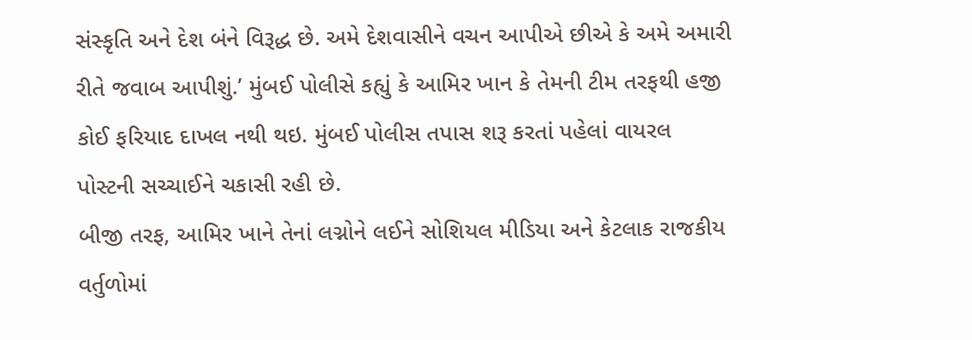સંસ્કૃતિ અને દેશ બંને વિરૂદ્ધ છે. અમે દેશવાસીને વચન આપીએ છીએ કે અમે અમારી રીતે જવાબ આપીશું.’ મુંબઈ પોલીસે કહ્યું કે આમિર ખાન કે તેમની ટીમ તરફથી હજી કોઈ ફરિયાદ દાખલ નથી થઇ. મુંબઈ પોલીસ તપાસ શરૂ કરતાં પહેલાં વાયરલ પોસ્ટની સચ્ચાઈને ચકાસી રહી છે.
બીજી તરફ, આમિર ખાને તેનાં લગ્નોને લઈને સોશિયલ મીડિયા અને કેટલાક રાજકીય વર્તુળોમાં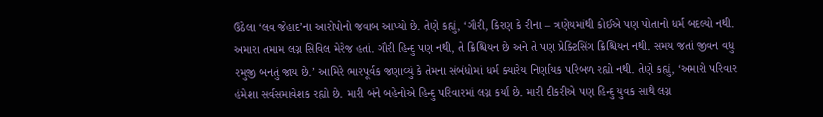ઉઠેલા ‘લવ જેહાદ’ના આરોપોનો જવાબ આપ્યો છે. તેણે કહ્યું, ‘ગૌરી, કિરણ કે રીના – ત્રણેયમાંથી કોઈએ પણ પોતાનો ધર્મ બદલ્યો નથી. અમારા તમામ લગ્ન સિવિલ મેરેજ હતાં. ગૌરી હિન્દુ પણ નથી, તે ક્રિશ્ચિયન છે અને તે પણ પ્રેક્ટિસિંગ ક્રિશ્ચિયન નથી. સમય જતાં જીવન વધુ રમુજી બનતું જાય છે.’ આમિરે ભારપૂર્વક જણાવ્યું કે તેમના સંબંધોમાં ધર્મ ક્યારેય નિર્ણાયક પરિબળ રહ્યો નથી. તેણે કહ્યું, ‘અમારો પરિવાર હંમેશા સર્વસમાવેશક રહ્યો છે. મારી બંને બહેનોએ હિન્દુ પરિવારમાં લગ્ન કર્યાં છે. મારી દીકરીએ પણ હિન્દુ યુવક સાથે લગ્ન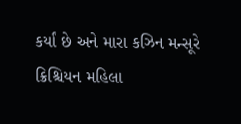કર્યાં છે અને મારા કઝિન મન્સૂરે ક્રિશ્ચિયન મહિલા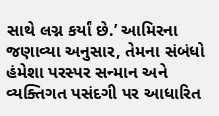સાથે લગ્ન કર્યાં છે.’ આમિરના જણાવ્યા અનુસાર, તેમના સંબંધો હંમેશા પરસ્પર સન્માન અને વ્યક્તિગત પસંદગી પર આધારિત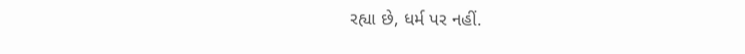રહ્યા છે, ધર્મ પર નહીં.